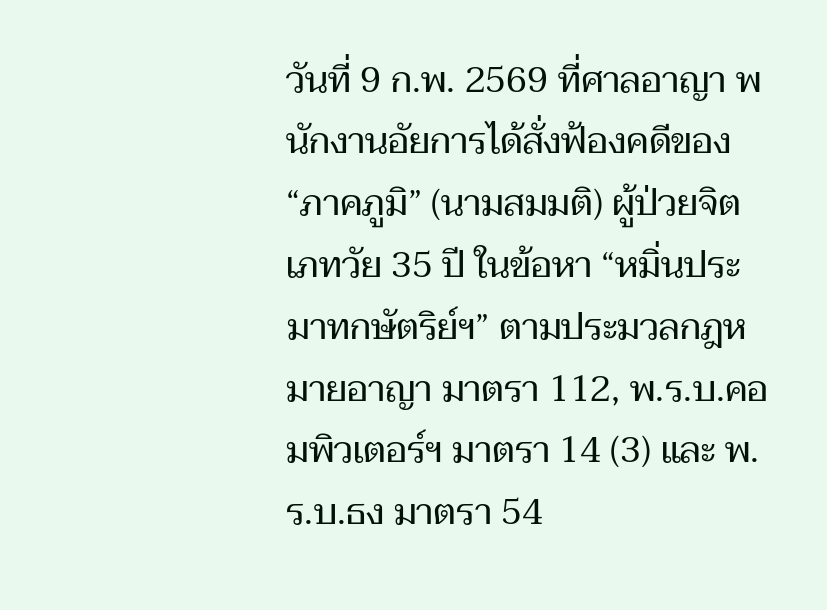วันที่ 9 ก.พ. 2569 ที่ศาลอาญา พนักงานอัยการได้สั่งฟ้องคดีของ “ภาคภูมิ” (นามสมมติ) ผู้ป่วยจิตเภทวัย 35 ปี ในข้อหา “หมิ่นประมาทกษัตริย์ฯ” ตามประมวลกฎหมายอาญา มาตรา 112, พ.ร.บ.คอมพิวเตอร์ฯ มาตรา 14 (3) และ พ.ร.บ.ธง มาตรา 54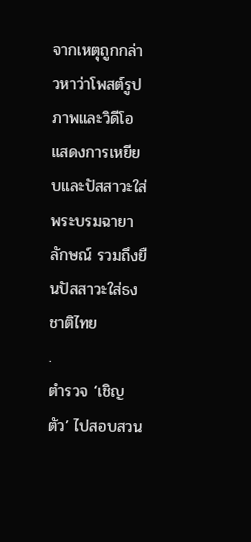จากเหตุถูกกล่าวหาว่าโพสต์รูปภาพและวิดีโอแสดงการเหยียบและปัสสาวะใส่พระบรมฉายาลักษณ์ รวมถึงยืนปัสสาวะใส่ธงชาติไทย
.
ตำรวจ ‘เชิญตัว’ ไปสอบสวน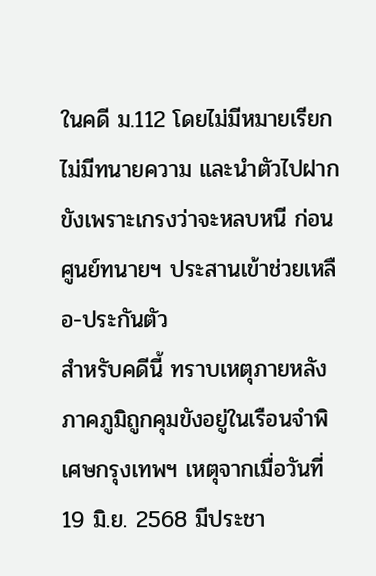ในคดี ม.112 โดยไม่มีหมายเรียก ไม่มีทนายความ และนำตัวไปฝากขังเพราะเกรงว่าจะหลบหนี ก่อนศูนย์ทนายฯ ประสานเข้าช่วยเหลือ-ประกันตัว
สำหรับคดีนี้ ทราบเหตุภายหลังภาคภูมิถูกคุมขังอยู่ในเรือนจำพิเศษกรุงเทพฯ เหตุจากเมื่อวันที่ 19 มิ.ย. 2568 มีประชา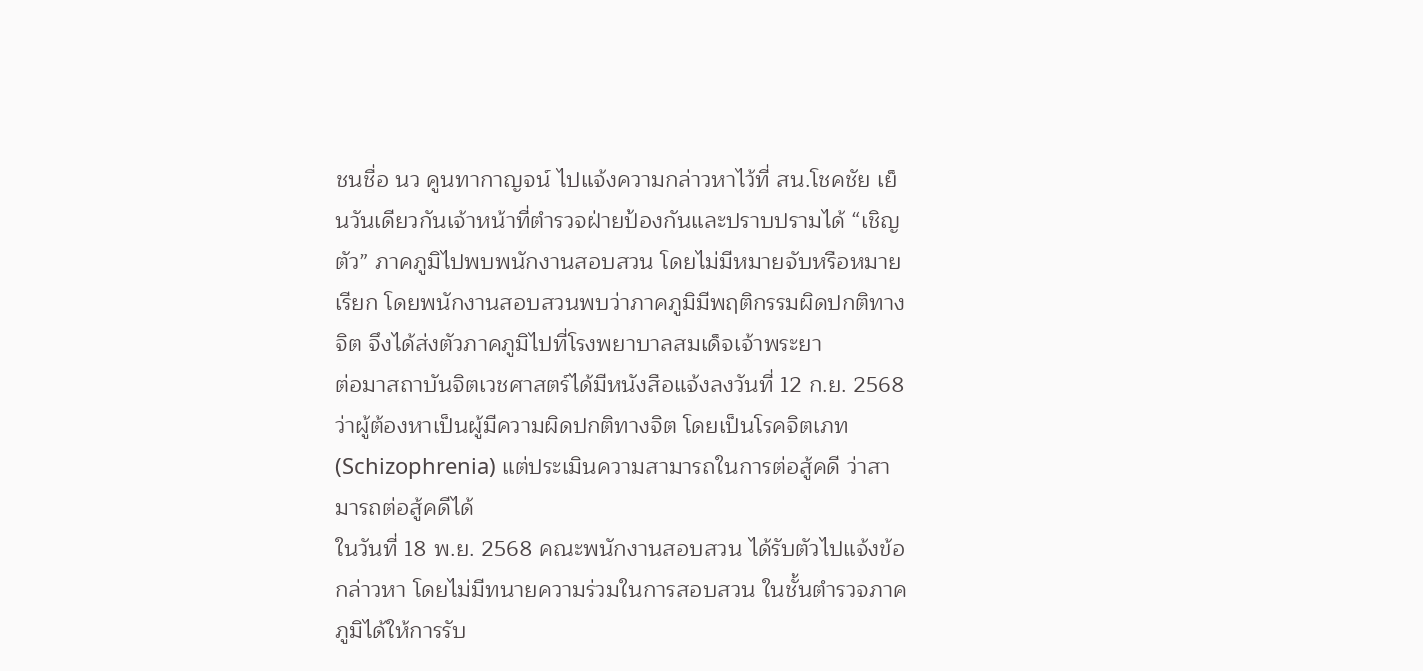ชนชื่อ นว คูนทากาญจน์ ไปแจ้งความกล่าวหาไว้ที่ สน.โชคชัย เย็นวันเดียวกันเจ้าหน้าที่ตำรวจฝ่ายป้องกันและปราบปรามได้ “เชิญตัว” ภาคภูมิไปพบพนักงานสอบสวน โดยไม่มีหมายจับหรือหมายเรียก โดยพนักงานสอบสวนพบว่าภาคภูมิมีพฤติกรรมผิดปกติทางจิต จึงได้ส่งตัวภาคภูมิไปที่โรงพยาบาลสมเด็จเจ้าพระยา
ต่อมาสถาบันจิตเวชศาสตร์ได้มีหนังสือแจ้งลงวันที่ 12 ก.ย. 2568 ว่าผู้ต้องหาเป็นผู้มีความผิดปกติทางจิต โดยเป็นโรคจิตเภท (Schizophrenia) แต่ประเมินความสามารถในการต่อสู้คดี ว่าสามารถต่อสู้คดีได้
ในวันที่ 18 พ.ย. 2568 คณะพนักงานสอบสวน ได้รับตัวไปแจ้งข้อกล่าวหา โดยไม่มีทนายความร่วมในการสอบสวน ในชั้นตำรวจภาคภูมิได้ให้การรับ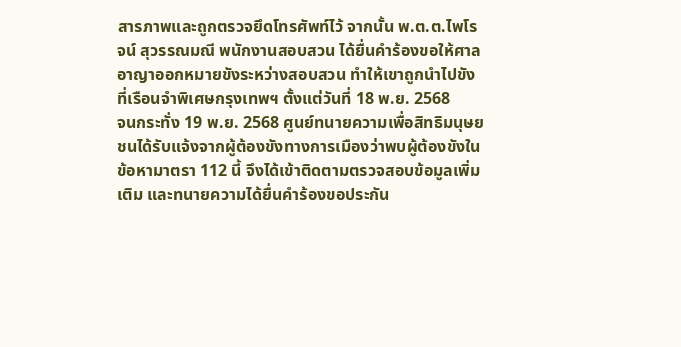สารภาพและถูกตรวจยึดโทรศัพท์ไว้ จากนั้น พ.ต.ต.ไพโรจน์ สุวรรณมณี พนักงานสอบสวน ได้ยื่นคำร้องขอให้ศาลอาญาออกหมายขังระหว่างสอบสวน ทำให้เขาถูกนำไปขังที่เรือนจำพิเศษกรุงเทพฯ ตั้งแต่วันที่ 18 พ.ย. 2568
จนกระทั่ง 19 พ.ย. 2568 ศูนย์ทนายความเพื่อสิทธิมนุษยชนได้รับแจ้งจากผู้ต้องขังทางการเมืองว่าพบผู้ต้องขังในข้อหามาตรา 112 นี้ จึงได้เข้าติดตามตรวจสอบข้อมูลเพิ่มเติม และทนายความได้ยื่นคำร้องขอประกัน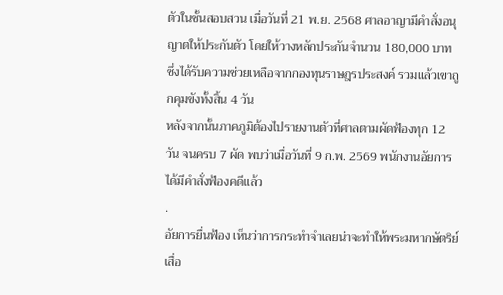ตัวในชั้นสอบสวน เมื่อวันที่ 21 พ.ย. 2568 ศาลอาญามีคำสั่งอนุญาตให้ประกันตัว โดยให้วางหลักประกันจำนวน 180,000 บาท ซึ่งได้รับความช่วยเหลือจากกองทุนราษฎรประสงค์ รวมแล้วเขาถูกคุมขังทั้งสิ้น 4 วัน
หลังจากนั้นภาคภูมิต้องไปรายงานตัวที่ศาลตามผัดฟ้องทุก 12 วัน จนครบ 7 ผัด พบว่าเมื่อวันที่ 9 ก.พ. 2569 พนักงานอัยการได้มีคำสั่งฟ้องคดีแล้ว
.
อัยการยื่นฟ้อง เห็นว่าการกระทำจำเลยน่าจะทำให้พระมหากษัตริย์เสื่อ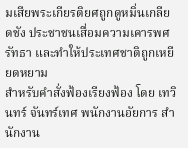มเสียพระเกียรติยศถูกดูหมิ่นเกลียดชัง ประชาชนเสื่อมความเคารพศรัทธา และทำให้ประเทศชาติถูกเหยียดหยาม
สำหรับคำสั่งฟ้องเรียงฟ้อง โดย เทวินทร์ จันทร์เทศ พนักงานอัยการ สำนักงาน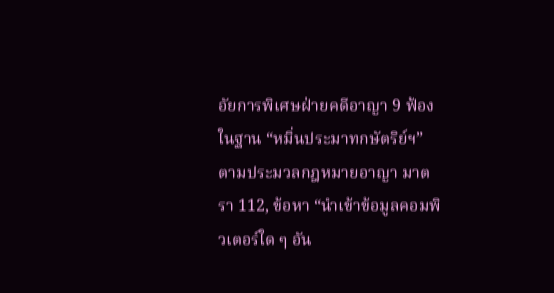อัยการพิเศษฝ่ายคดีอาญา 9 ฟ้องในฐาน “หมิ่นประมาทกษัตริย์ฯ” ตามประมวลกฎหมายอาญา มาตรา 112, ข้อหา “นำเข้าข้อมูลคอมพิวเตอร์ใด ๆ อัน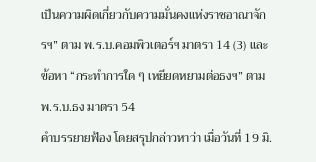เป็นความผิดเกี่ยวกับความมั่นคงแห่งราชอาณาจักรฯ” ตาม พ.ร.บ.คอมพิวเตอร์ฯ มาตรา 14 (3) และ ข้อหา “กระทำการใด ๆ เหยียดหยามต่อธงฯ” ตาม พ.ร.บ.ธง มาตรา 54
คำบรรยายฟ้อง โดยสรุปกล่าวหาว่า เมื่อวันที่ 19 มิ.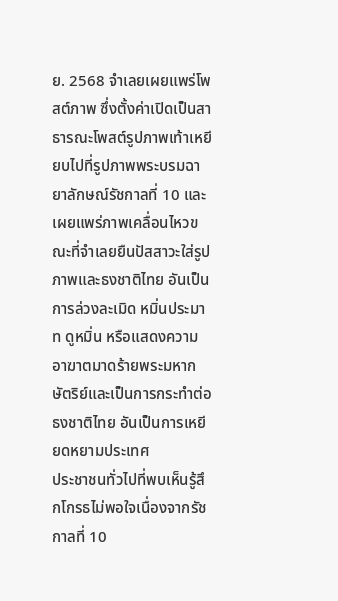ย. 2568 จำเลยเผยแพร่โพสต์ภาพ ซึ่งตั้งค่าเปิดเป็นสาธารณะโพสต์รูปภาพเท้าเหยียบไปที่รูปภาพพระบรมฉายาลักษณ์รัชกาลที่ 10 และเผยแพร่ภาพเคลื่อนไหวขณะที่จำเลยยืนปัสสาวะใส่รูปภาพและธงชาติไทย อันเป็นการล่วงละเมิด หมิ่นประมาท ดูหมิ่น หรือแสดงความอาฆาตมาดร้ายพระมหากษัตริย์และเป็นการกระทำต่อธงชาติไทย อันเป็นการเหยียดหยามประเทศ
ประชาชนทั่วไปที่พบเห็นรู้สึกโกรธไม่พอใจเนื่องจากรัชกาลที่ 10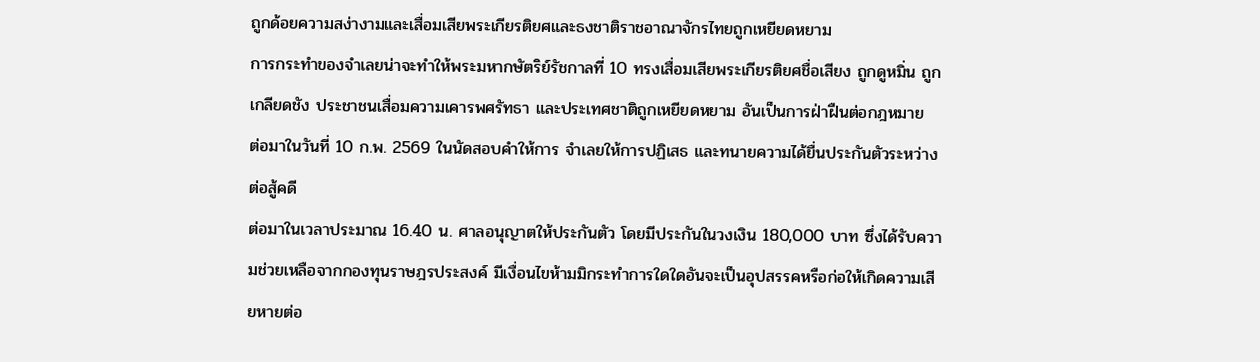ถูกด้อยความสง่างามและเสื่อมเสียพระเกียรติยศและธงชาติราชอาณาจักรไทยถูกเหยียดหยาม
การกระทำของจำเลยน่าจะทำให้พระมหากษัตริย์รัชกาลที่ 10 ทรงเสื่อมเสียพระเกียรติยศชื่อเสียง ถูกดูหมิ่น ถูกเกลียดชัง ประชาชนเสื่อมความเคารพศรัทธา และประเทศชาติถูกเหยียดหยาม อันเป็นการฝ่าฝืนต่อกฎหมาย
ต่อมาในวันที่ 10 ก.พ. 2569 ในนัดสอบคำให้การ จำเลยให้การปฏิเสธ และทนายความได้ยื่นประกันตัวระหว่างต่อสู้คดี
ต่อมาในเวลาประมาณ 16.40 น. ศาลอนุญาตให้ประกันตัว โดยมีประกันในวงเงิน 180,000 บาท ซึ่งได้รับความช่วยเหลือจากกองทุนราษฎรประสงค์ มีเงื่อนไขห้ามมิกระทำการใดใดอันจะเป็นอุปสรรคหรือก่อให้เกิดความเสียหายต่อ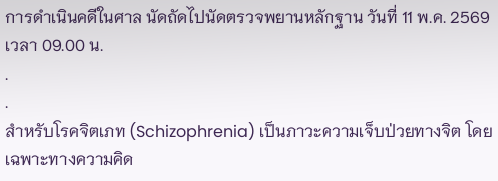การดำเนินคดีในศาล นัดถัดไปนัดตรวจพยานหลักฐาน วันที่ 11 พ.ค. 2569 เวลา 09.00 น.
.
.
สำหรับโรคจิตเภท (Schizophrenia) เป็นภาวะความเจ็บป่วยทางจิต โดยเฉพาะทางความคิด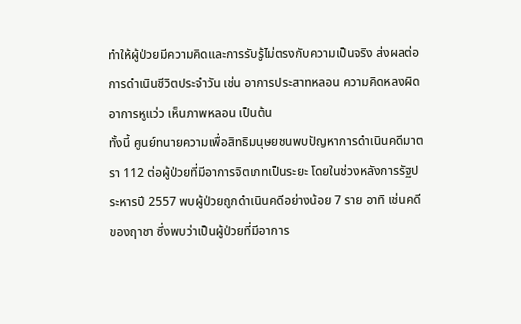ทำให้ผู้ป่วยมีความคิดและการรับรู้ไม่ตรงกับความเป็นจริง ส่งผลต่อการดำเนินชีวิตประจำวัน เช่น อาการประสาทหลอน ความคิดหลงผิด อาการหูแว่ว เห็นภาพหลอน เป็นต้น
ทั้งนี้ ศูนย์ทนายความเพื่อสิทธิมนุษยชนพบปัญหาการดำเนินคดีมาตรา 112 ต่อผู้ป่วยที่มีอาการจิตเภทเป็นระยะ โดยในช่วงหลังการรัฐประหารปี 2557 พบผู้ป่วยถูกดำเนินคดีอย่างน้อย 7 ราย อาทิ เช่นคดีของฤาชา ซึ่งพบว่าเป็นผู้ป่วยที่มีอาการ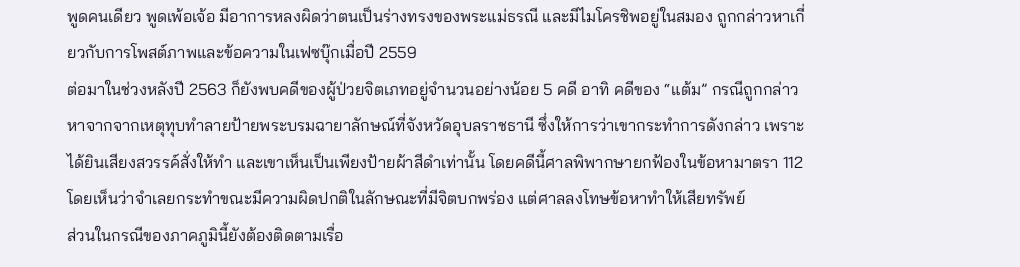พูดคนเดียว พูดเพ้อเจ้อ มีอาการหลงผิดว่าตนเป็นร่างทรงของพระแม่ธรณี และมีไมโครชิพอยู่ในสมอง ถูกกล่าวหาเกี่ยวกับการโพสต์ภาพและข้อความในเฟซบุ๊กเมื่อปี 2559
ต่อมาในช่วงหลังปี 2563 ก็ยังพบคดีของผู้ป่วยจิตเภทอยู่จำนวนอย่างน้อย 5 คดี อาทิ คดีของ “แต้ม” กรณีถูกกล่าวหาจากจากเหตุทุบทำลายป้ายพระบรมฉายาลักษณ์ที่จังหวัดอุบลราชธานี ซึ่งให้การว่าเขากระทำการดังกล่าว เพราะได้ยินเสียงสวรรค์สั่งให้ทำ และเขาเห็นเป็นเพียงป้ายผ้าสีดำเท่านั้น โดยคดีนี้ศาลพิพากษายกฟ้องในข้อหามาตรา 112 โดยเห็นว่าจำเลยกระทำขณะมีความผิดปกติในลักษณะที่มีจิตบกพร่อง แต่ศาลลงโทษข้อหาทำให้เสียทรัพย์
ส่วนในกรณีของภาคภูมินี้ยังต้องติดตามเรื่อ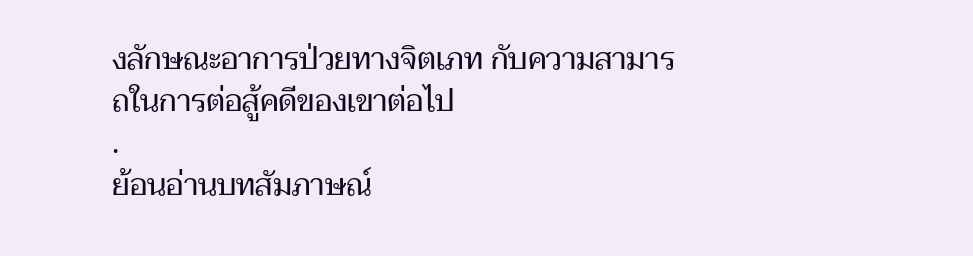งลักษณะอาการป่วยทางจิตเภท กับความสามารถในการต่อสู้คดีของเขาต่อไป
.
ย้อนอ่านบทสัมภาษณ์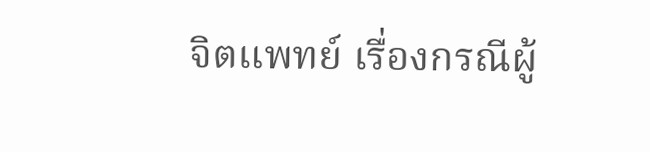จิตแพทย์ เรื่องกรณีผู้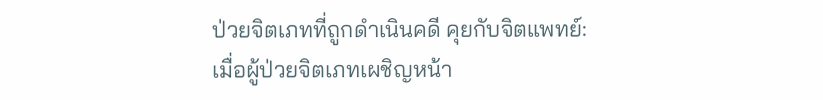ป่วยจิตเภทที่ถูกดำเนินคดี คุยกับจิตแพทย์: เมื่อผู้ป่วยจิตเภทเผชิญหน้า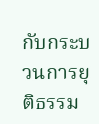กับกระบวนการยุติธรรม